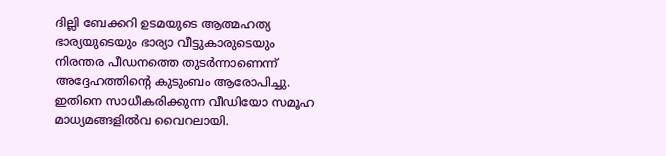ദില്ലി ബേക്കറി ഉടമയുടെ ആത്മഹത്യ ഭാര്യയുടെയും ഭാര്യാ വീട്ടുകാരുടെയും നിരന്തര പീഡനത്തെ തുടര്‍ന്നാണെന്ന് അദ്ദേഹത്തിന്‍റെ കുടുംബം ആരോപിച്ചു. ഇതിനെ സാധീകരിക്കുന്ന വീഡിയോ സമൂഹ മാധ്യമങ്ങളില്‍വ വൈറലായി.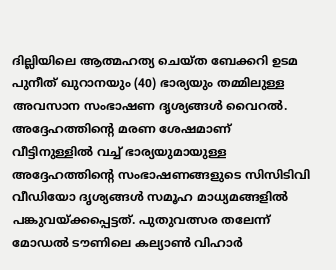ദില്ലിയിലെ ആത്മഹത്യ ചെയ്ത ബേക്കറി ഉടമ പുനീത് ഖുറാനയും (40) ഭാര്യയും തമ്മിലുള്ള അവസാന സംഭാഷണ ദൃശ്യങ്ങള്‍ വൈറല്‍. അദ്ദേഹത്തിന്‍റെ മരണ ശേഷമാണ് വീട്ടിനുള്ളില്‍ വച്ച് ഭാര്യയുമായുള്ള അദ്ദേഹത്തിന്‍റെ സംഭാഷണങ്ങളുടെ സിസിടിവി വീഡിയോ ദൃശ്യങ്ങള്‍ സമൂഹ മാധ്യമങ്ങളില്‍ പങ്കുവയ്ക്കപ്പെട്ടത്. പുതുവത്സര തലേന്ന് മോഡൽ ടൗണിലെ കല്യാൺ വിഹാർ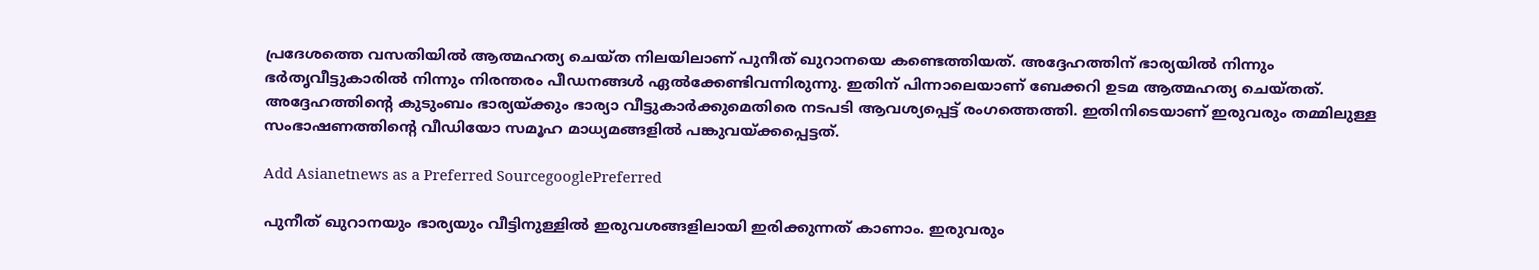പ്രദേശത്തെ വസതിയിൽ ആത്മഹത്യ ചെയ്ത നിലയിലാണ് പുനീത് ഖുറാനയെ കണ്ടെത്തിയത്. അദ്ദേഹത്തിന് ഭാര്യയിൽ നിന്നും ഭർതൃവീട്ടുകാരില്‍ നിന്നും നിരന്തരം പീഡനങ്ങള്‍ ഏല്‍ക്കേണ്ടിവന്നിരുന്നു. ഇതിന് പിന്നാലെയാണ് ബേക്കറി ഉടമ ആത്മഹത്യ ചെയ്തത്. അദ്ദേഹത്തിന്‍റെ കുടുംബം ഭാര്യയ്ക്കും ഭാര്യാ വീട്ടുകാര്‍ക്കുമെതിരെ നടപടി ആവശ്യപ്പെട്ട് രംഗത്തെത്തി. ഇതിനിടെയാണ് ഇരുവരും തമ്മിലുള്ള സംഭാഷണത്തിന്‍റെ വീഡിയോ സമൂഹ മാധ്യമങ്ങളില്‍ പങ്കുവയ്ക്കപ്പെട്ടത്.

Add Asianetnews as a Preferred SourcegooglePreferred

പുനീത് ഖുറാനയും ഭാര്യയും വീട്ടിനുള്ളില്‍ ഇരുവശങ്ങളിലായി ഇരിക്കുന്നത് കാണാം. ഇരുവരും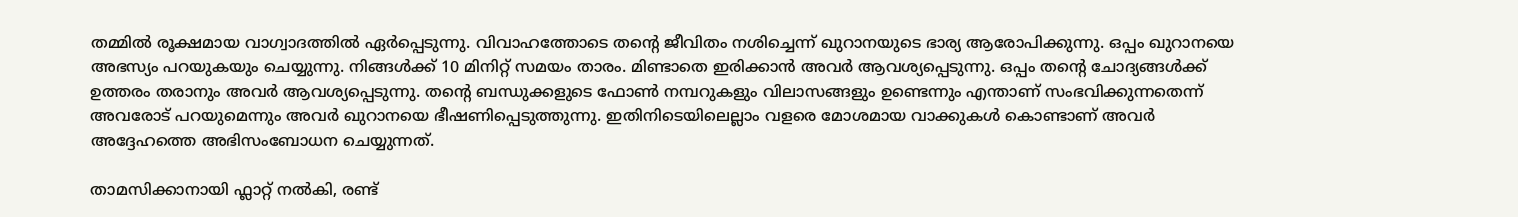തമ്മില്‍ രൂക്ഷമായ വാഗ്വാദത്തില്‍ ഏർപ്പെടുന്നു. വിവാഹത്തോടെ തന്‍റെ ജീവിതം നശിച്ചെന്ന് ഖുറാനയുടെ ഭാര്യ ആരോപിക്കുന്നു. ഒപ്പം ഖുറാനയെ അഭസ്യം പറയുകയും ചെയ്യുന്നു. നിങ്ങൾക്ക് 10 മിനിറ്റ് സമയം താരം. മിണ്ടാതെ ഇരിക്കാന്‍ അവര്‍ ആവശ്യപ്പെടുന്നു. ഒപ്പം തന്‍റെ ചോദ്യങ്ങള്‍ക്ക് ഉത്തരം തരാനും അവർ ആവശ്യപ്പെടുന്നു. തന്‍റെ ബന്ധുക്കളുടെ ഫോൺ നമ്പറുകളും വിലാസങ്ങളും ഉണ്ടെന്നും എന്താണ് സംഭവിക്കുന്നതെന്ന് അവരോട് പറയുമെന്നും അവര്‍ ഖുറാനയെ ഭീഷണിപ്പെടുത്തുന്നു. ഇതിനിടെയിലെല്ലാം വളരെ മോശമായ വാക്കുകൾ കൊണ്ടാണ് അവർ അദ്ദേഹത്തെ അഭിസംബോധന ചെയ്യുന്നത്.

താമസിക്കാനായി ഫ്ലാറ്റ് നൽകി, രണ്ട്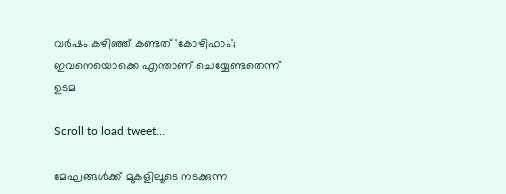വർഷം കഴിഞ്ഞ് കണ്ടത് 'കോഴിഫാം'; ഇവനെയൊക്കെ എന്താണ് ചെയ്യേണ്ടതെന്ന് ഉടമ

Scroll to load tweet…

മേഘങ്ങള്‍ക്ക് മുകളിലൂടെ നടക്കുന്ന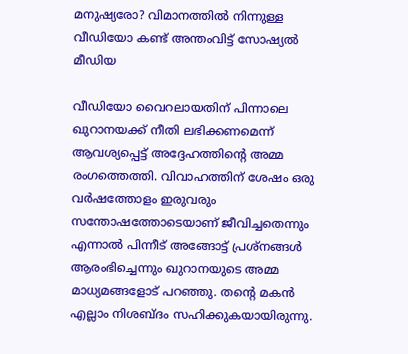മനുഷ്യരോ? വിമാനത്തിൽ നിന്നുള്ള വീഡിയോ കണ്ട് അന്തംവിട്ട് സോഷ്യൽ മീഡിയ

വീഡിയോ വൈറലായതിന് പിന്നാലെ ഖുറാനയക്ക് നീതി ലഭിക്കണമെന്ന് ആവശ്യപ്പെട്ട് അദ്ദേഹത്തിന്‍റെ അമ്മ രംഗത്തെത്തി. വിവാഹത്തിന് ശേഷം ഒരു വര്‍ഷത്തോളം ഇരുവരും സന്തോഷത്തോടെയാണ് ജീവിച്ചതെന്നും എന്നാല്‍ പിന്നീട് അങ്ങോട്ട് പ്രശ്നങ്ങള്‍ ആരംഭിച്ചെന്നും ഖുറാനയുടെ അമ്മ മാധ്യമങ്ങളോട് പറഞ്ഞു. തന്‍റെ മകന്‍ എല്ലാം നിശബ്ദം സഹിക്കുകയായിരുന്നു.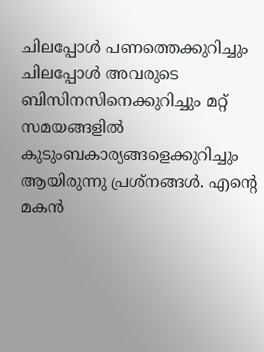ചിലപ്പോൾ പണത്തെക്കുറിച്ചും ചിലപ്പോൾ അവരുടെ ബിസിനസിനെക്കുറിച്ചും മറ്റ് സമയങ്ങളിൽ കുടുംബകാര്യങ്ങളെക്കുറിച്ചും ആയിരുന്നു പ്രശ്നങ്ങള്‍. എന്‍റെ മകൻ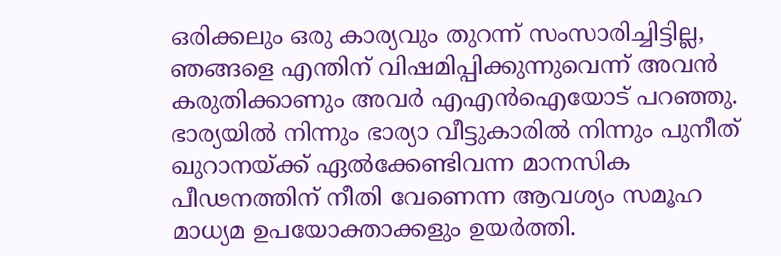ഒരിക്കലും ഒരു കാര്യവും തുറന്ന് സംസാരിച്ചിട്ടില്ല, ഞങ്ങളെ എന്തിന് വിഷമിപ്പിക്കുന്നുവെന്ന് അവന്‍ കരുതിക്കാണും അവര്‍ എഎന്‍ഐയോട് പറഞ്ഞു. ഭാര്യയില്‍ നിന്നും ഭാര്യാ വീട്ടുകാരില്‍ നിന്നും പുനീത് ഖുറാനയ്ക്ക് ഏല്‍ക്കേണ്ടിവന്ന മാനസിക പീഢനത്തിന് നീതി വേണെന്ന ആവശ്യം സമൂഹ മാധ്യമ ഉപയോക്താക്കളും ഉയർത്തി.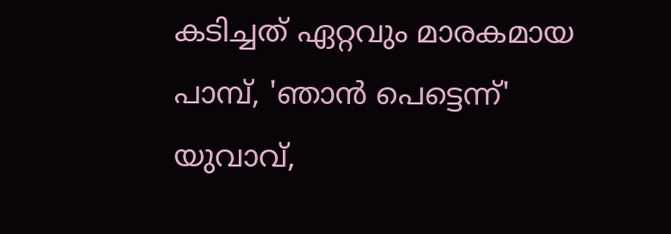കടിച്ചത് ഏറ്റവും മാരകമായ പാമ്പ്, 'ഞാന്‍ പെട്ടെന്ന്' യുവാവ്,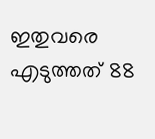ഇതുവരെ എടുത്തത് 88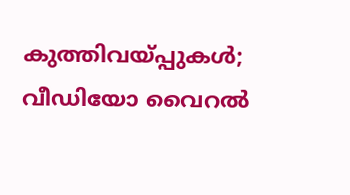കുത്തിവയ്പ്പുകള്‍; വീഡിയോ വൈറൽ